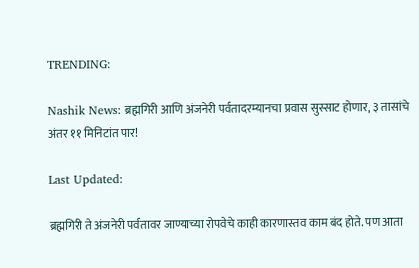TRENDING:

Nashik News: ब्रह्मगिरी आणि अंजनेरी पर्वतादरम्यानचा प्रवास सुस्साट होणार, ३ तासांचे अंतर ११ मिनिटांत पार!

Last Updated:

ब्रह्मगिरी ते अंजनेरी पर्वतावर जाण्याच्या रोपवेचे काही कारणास्तव काम बंद होते. पण आता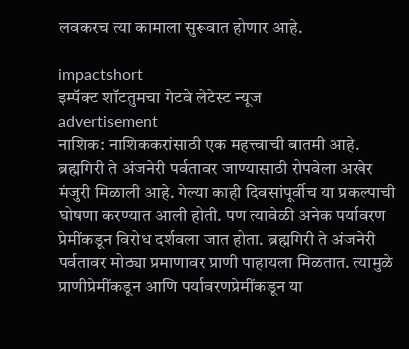लवकरच त्या कामाला सुरूवात होणार आहे.

impactshort
इम्पॅक्ट शॉटतुमचा गेटवे लेटेस्ट न्यूज
advertisement
नाशिक: नाशिककरांसाठी एक महत्त्वाची बातमी आहे. ब्रह्मगिरी ते अंजनेरी पर्वतावर जाण्यासाठी रोपवेला अखेर मंजुरी मिळाली आहे. गेल्या काही दिवसांपूर्वीच या प्रकल्पाची घोषणा करण्यात आली होती. पण त्यावेळी अनेक पर्यावरण प्रेमींकडून विरोध दर्शवला जात होता. ब्रह्मगिरी ते अंजनेरी पर्वतावर मोठ्या प्रमाणावर प्राणी पाहायला मिळतात. त्यामुळे प्राणीप्रेमींकडून आणि पर्यावरणप्रेमींकडून या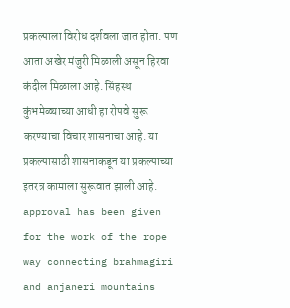प्रकल्पाला विरोध दर्शवला जात होता. पण आता अखेर मंजुरी मिळाली असून हिरवा कंदील मिळाला आहे. सिंहस्थ कुंभमेळ्याच्या आधी हा रोपवे सुरू करण्याचा विचार शासनाचा आहे. या प्रकल्पासाठी शासनाकडून या प्रकल्पाच्या इतरत्र कामाला सुरूवात झाली आहे.
approval has been given for the work of the rope way connecting brahmagiri and anjaneri mountains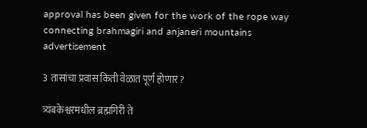approval has been given for the work of the rope way connecting brahmagiri and anjaneri mountains
advertisement

3 तासांचा प्रवास किती वेळात पूर्ण होणार?

त्र्यंबकेश्वरमधील ब्रह्मगिरी ते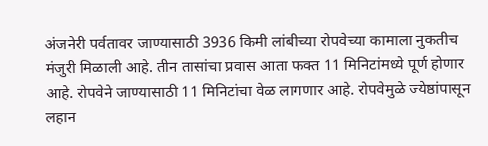अंजनेरी पर्वतावर जाण्यासाठी 3936 किमी लांबीच्या रोपवेच्या कामाला नुकतीच मंजुरी मिळाली आहे. तीन तासांचा प्रवास आता फक्त 11 मिनिटांमध्ये पूर्ण होणार आहे. रोपवेने जाण्यासाठी 11 मिनिटांचा वेळ लागणार आहे. रोपवेमुळे ज्येष्ठांपासून लहान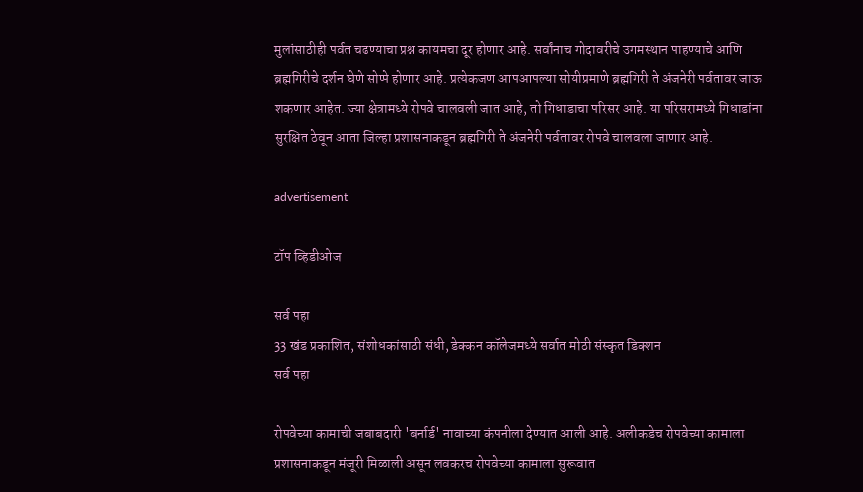मुलांसाठीही पर्वत चढण्याचा प्रश्न कायमचा दूर होणार आहे. सर्वांनाच गोदावरीचे उगमस्थान पाहण्याचे आणि ब्रह्मगिरीचे दर्शन घेणे सोप्पे होणार आहे. प्रत्येकजण आपआपल्या सोयीप्रमाणे ब्रह्मगिरी ते अंजनेरी पर्वतावर जाऊ शकणार आहेत. ज्या क्षेत्रामध्ये रोपवे चालवली जात आहे, तो गिधाडाचा परिसर आहे. या परिसरामध्ये गिधाडांना सुरक्षित ठेवून आता जिल्हा प्रशासनाकडून ब्रह्मगिरी ते अंजनेरी पर्वतावर रोपवे चालवला जाणार आहे.

advertisement

टॉप व्हिडीओज

सर्व पहा
33 खंड प्रकाशित, संशोधकांसाठी संधी, डेक्कन कॉलेजमध्ये सर्वात मोठी संस्कृत डिक्शन
सर्व पहा

रोपवेच्या कामाची जबाबदारी 'बर्नार्ड' नावाच्या कंपनीला देण्यात आली आहे. अलीकडेच रोपवेच्या कामाला प्रशासनाकडून मंजूरी मिळाली असून लवकरच रोपवेच्या कामाला सुरूवात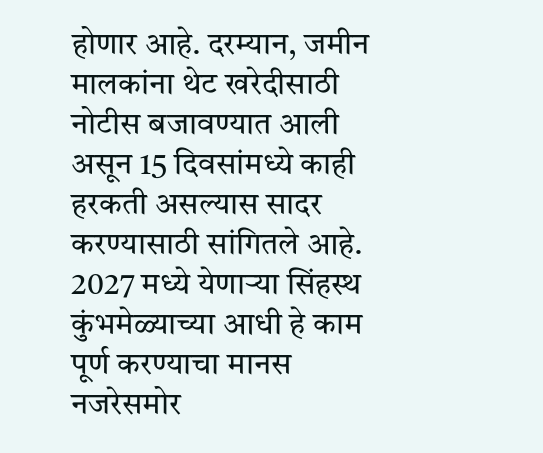होणार आहे. दरम्यान, जमीन मालकांना थेट खरेदीसाठी नोटीस बजावण्यात आली असून 15 दिवसांमध्ये काही हरकती असल्यास सादर करण्यासाठी सांगितले आहे. 2027 मध्ये येणाऱ्या सिंहस्थ कुंभमेळ्याच्या आधी हे काम पूर्ण करण्याचा मानस नजरेसमोर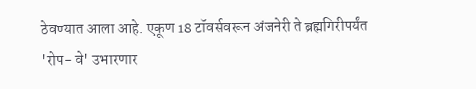ठेवण्यात आला आहे. एकूण 18 टॉवर्सवरून अंजनेरी ते ब्रह्मगिरीपर्यंत 'रोप- वे' उभारणार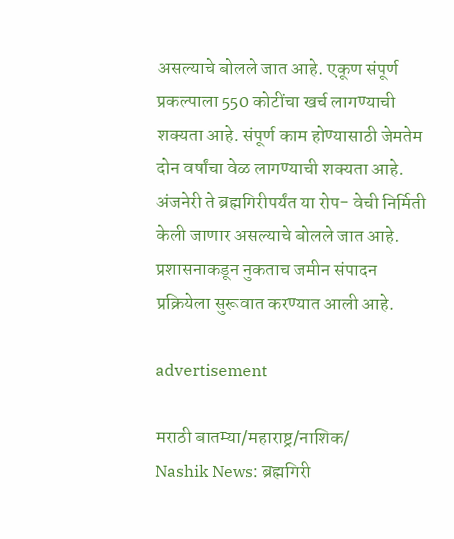असल्याचे बोलले जात आहे. एकूण संपूर्ण प्रकल्पाला 550 कोटींचा खर्च लागण्याची शक्यता आहे. संपूर्ण काम होण्यासाठी जेमतेम दोन वर्षांचा वेळ लागण्याची शक्यता आहे. अंजनेरी ते ब्रह्मगिरीपर्यंत या रोप- वेची निर्मिती केली जाणार असल्याचे बोलले जात आहे. प्रशासनाकडून नुकताच जमीन संपादन प्रक्रियेला सुरूवात करण्यात आली आहे.

advertisement

मराठी बातम्या/महाराष्ट्र/नाशिक/
Nashik News: ब्रह्मगिरी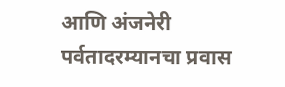आणि अंजनेरी पर्वतादरम्यानचा प्रवास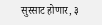सुस्साट होणार, ३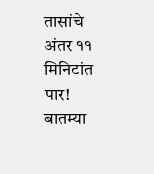तासांचे अंतर ११ मिनिटांत पार!
बातम्या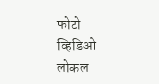फोटो
व्हिडिओ
लोकल